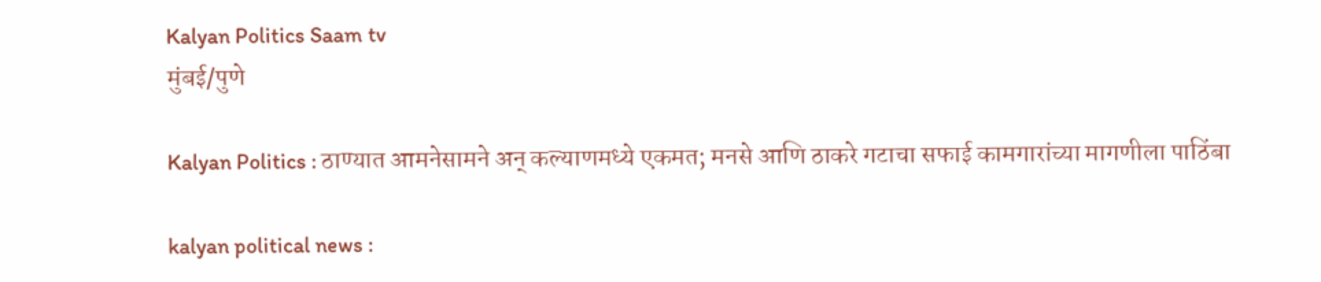Kalyan Politics Saam tv
मुंबई/पुणे

Kalyan Politics : ठाण्यात आमनेसामने अन् कल्याणमध्ये एकमत; मनसे आणि ठाकरे गटाचा सफाई कामगारांच्या मागणीला पाठिंबा

kalyan political news :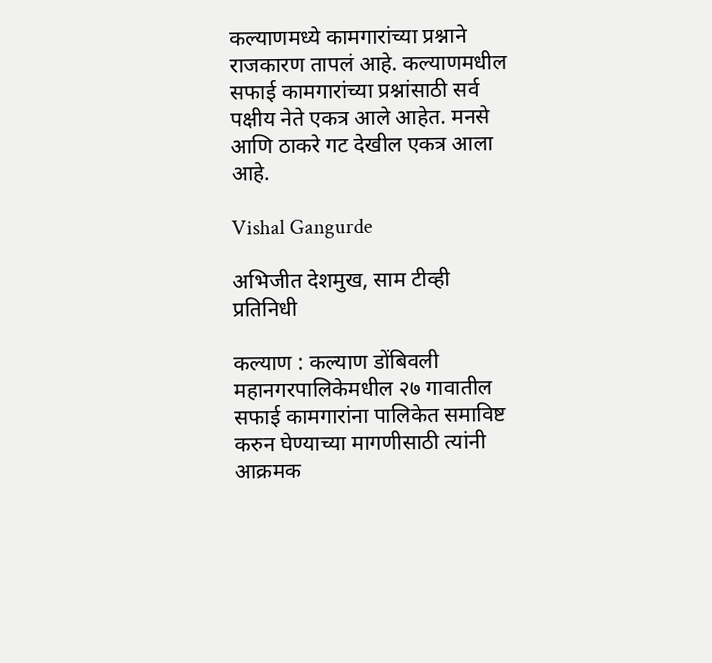कल्याणमध्ये कामगारांच्या प्रश्नाने राजकारण तापलं आहे. कल्याणमधील सफाई कामगारांच्या प्रश्नांसाठी सर्व पक्षीय नेते एकत्र आले आहेत. मनसे आणि ठाकरे गट देखील एकत्र आला आहे.

Vishal Gangurde

अभिजीत देशमुख, साम टीव्ही प्रतिनिधी

कल्याण : कल्याण डोंबिवली महानगरपालिकेमधील २७ गावातील सफाई कामगारांना पालिकेत समाविष्ट करुन घेण्याच्या मागणीसाठी त्यांनी आक्रमक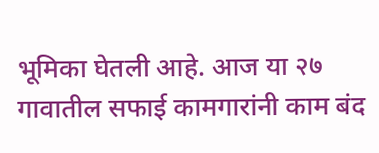भूमिका घेतली आहे. आज या २७ गावातील सफाई कामगारांनी काम बंद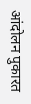आंदोलन पुकारत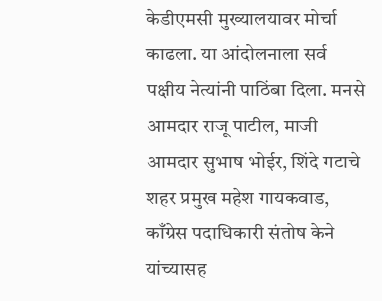केडीएमसी मुख्यालयावर मोर्चा काढला. या आंदोलनाला सर्व पक्षीय नेत्यांनी पाठिंबा दिला. मनसे आमदार राजू पाटील, माजी आमदार सुभाष भोईर, शिंदे गटाचे शहर प्रमुख महेश गायकवाड, काँग्रेस पदाधिकारी संतोष केने यांच्यासह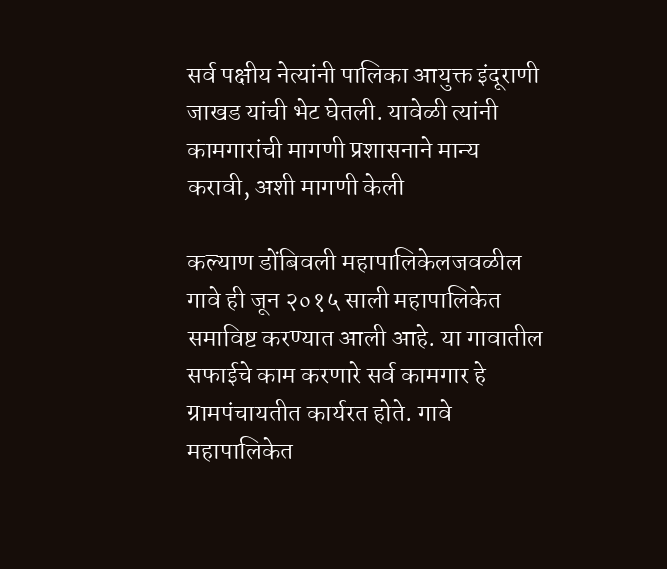सर्व पक्षीय नेत्यांनी पालिका आयुक्त इंदूराणी जाखड यांची भेट घेतली. यावेळी त्यांनी कामगारांची मागणी प्रशासनाने मान्य करावी, अशी मागणी केली

कल्याण डोंबिवली महापालिकेलजवळील गावे ही जून २०१५ साली महापालिकेत समाविष्ट करण्यात आली आहे. या गावातील सफाईचे काम करणारे सर्व कामगार हे ग्रामपंचायतीत कार्यरत होते. गावे महापालिकेत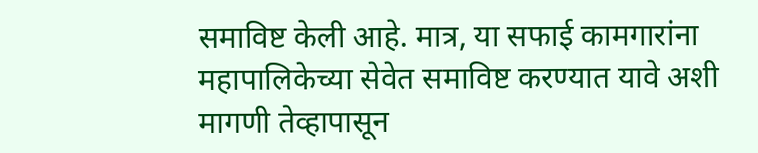समाविष्ट केली आहे. मात्र, या सफाई कामगारांना महापालिकेच्या सेवेत समाविष्ट करण्यात यावे अशी मागणी तेव्हापासून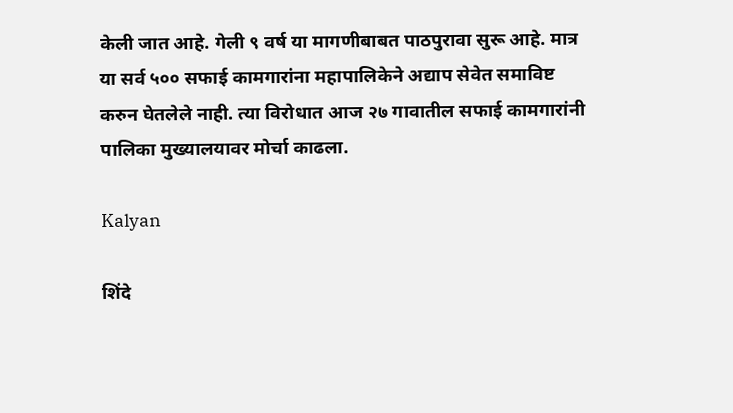केली जात आहे. गेली ९ वर्ष या मागणीबाबत पाठपुरावा सुरू आहे. मात्र या सर्व ५०० सफाई कामगारांना महापालिकेने अद्याप सेवेत समाविष्ट करुन घेतलेले नाही. त्या विरोधात आज २७ गावातील सफाई कामगारांनी पालिका मुख्यालयावर मोर्चा काढला.

Kalyan

शिंदे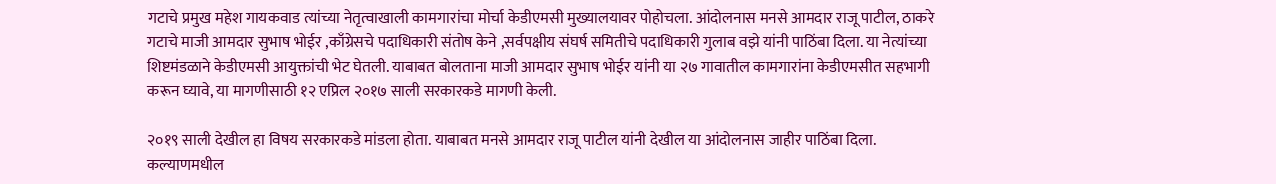गटाचे प्रमुख महेश गायकवाड त्यांच्या नेतृत्वाखाली कामगारांचा मोर्चा केडीएमसी मुख्यालयावर पोहोचला. आंदोलनास मनसे आमदार राजू पाटील, ठाकरे गटाचे माजी आमदार सुभाष भोईर ,काँग्रेसचे पदाधिकारी संतोष केने ,सर्वपक्षीय संघर्ष समितीचे पदाधिकारी गुलाब वझे यांनी पाठिंबा दिला. या नेत्यांच्या शिष्टमंडळाने केडीएमसी आयुक्तांची भेट घेतली. याबाबत बोलताना माजी आमदार सुभाष भोईर यांनी या २७ गावातील कामगारांना केडीएमसीत सहभागी करून घ्यावे, या मागणीसाठी १२ एप्रिल २०१७ साली सरकारकडे मागणी केली.

२०१९ साली देखील हा विषय सरकारकडे मांडला होता. याबाबत मनसे आमदार राजू पाटील यांनी देखील या आंदोलनास जाहीर पाठिंबा दिला. कल्याणमधील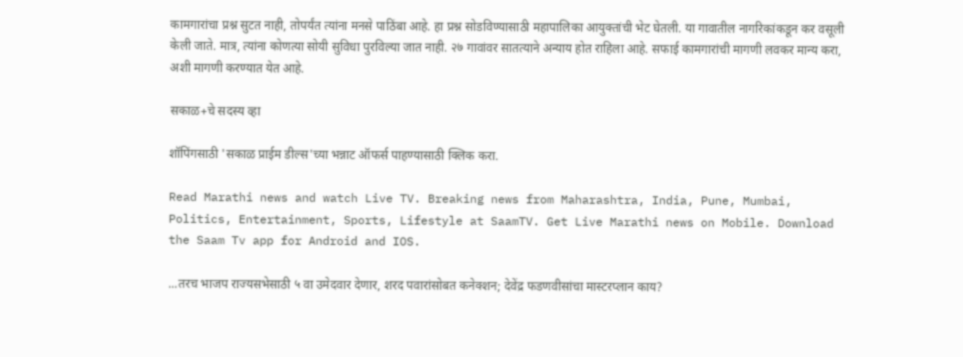कामगारांचा प्रश्न सुटत नाही, तोपर्यंत त्यांना मनसे पाठिंबा आहे. हा प्रश्न सोडविण्यासाठी महापालिका आयुक्तांची भेट घेतली. या गावातील नागरिकांकडून कर वसूली केली जाते. मात्र, त्यांना कोणत्या सोयी सुविधा पुरविल्या जात नाही. २७ गावांवर सातत्याने अन्याय होत राहिला आहे. सफाई कामगारांची मागणी लवकर मान्य करा, अशी मागणी करण्यात येत आहे.

सकाळ+चे सदस्य व्हा

शॉपिंगसाठी 'सकाळ प्राईम डील्स'च्या भन्नाट ऑफर्स पाहण्यासाठी क्लिक करा.

Read Marathi news and watch Live TV. Breaking news from Maharashtra, India, Pune, Mumbai, Politics, Entertainment, Sports, Lifestyle at SaamTV. Get Live Marathi news on Mobile. Download the Saam Tv app for Android and IOS.

...तरच भाजप राज्यसभेसाठी ५ वा उमेदवार देणार, शरद पवारांसोबत कनेक्शन; देवेंद्र फडणवीसांचा मास्टरप्लान काय?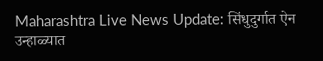Maharashtra Live News Update: सिंधुदुर्गात ऐन उन्हाळ्यात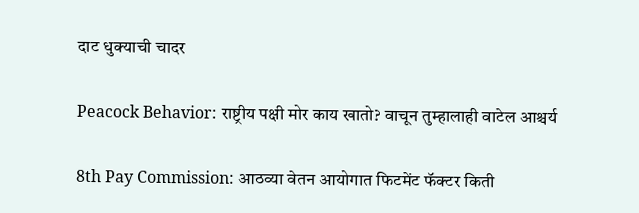दाट धुक्याची चादर

Peacock Behavior: राष्ट्रीय पक्षी मोर काय खातो? वाचून तुम्हालाही वाटेल आश्चर्य

8th Pay Commission: आठव्या वेतन आयोगात फिटमेंट फॅक्टर किती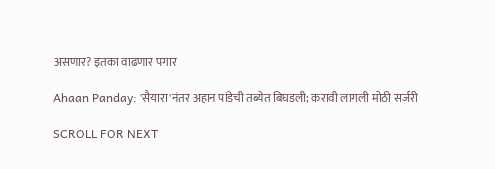असणार? इतका वाढणार पगार

Ahaan Panday: 'सैयारा'नंतर अहान पांडेची तब्येत बिघडली; करावी लागली मोठी सर्जरी

SCROLL FOR NEXT